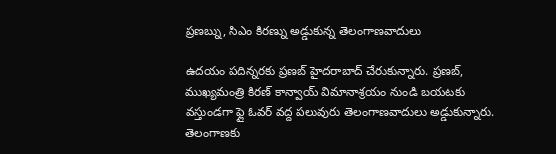ప్రణబ్ను, సిఎం కిరణ్ను అడ్డుకున్న తెలంగాణవాదులు

ఉదయం పదిన్నరకు ప్రణబ్ హైదరాబాద్ చేరుకున్నారు. ప్రణబ్, ముఖ్యమంత్రి కిరణ్ కాన్వాయ్ విమానాశ్రయం నుండి బయటకు వస్తుండగా ఫ్లై ఓవర్ వద్ద పలువురు తెలంగాణవాదులు అడ్డుకున్నారు. తెలంగాణకు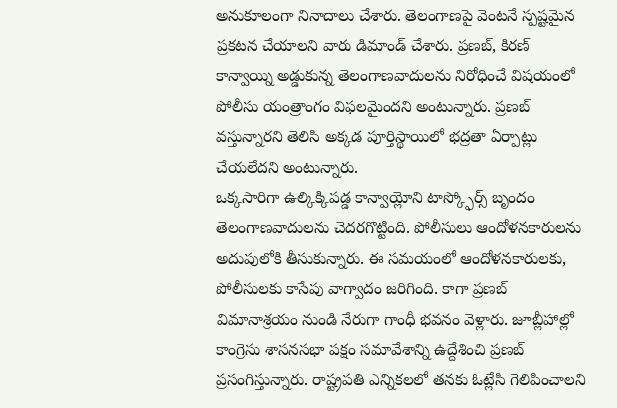అనుకూలంగా నినాదాలు చేశారు. తెలంగాణపై వెంటనే స్పష్టమైన ప్రకటన చేయాలని వారు డిమాండ్ చేశారు. ప్రణబ్, కిరణ్ కాన్వాయ్ని అడ్డుకున్న తెలంగాణవాదులను నిరోధించే విషయంలో పోలీసు యంత్రాంగం విఫలమైందని అంటున్నారు. ప్రణబ్ వస్తున్నారని తెలిసి అక్కడ పూర్తిస్థాయిలో భద్రతా ఏర్పాట్లు చేయలేదని అంటున్నారు.
ఒక్కసారిగా ఉల్కిక్కిపడ్డ కాన్వాయ్లోని టాస్క్ఫోర్స్ బృందం తెలంగాణవాదులను చెదరగొట్టింది. పోలీసులు ఆందోళనకారులను అదుపులోకి తీసుకున్నారు. ఈ సమయంలో ఆందోళనకారులకు, పోలీసులకు కాసేపు వాగ్వాదం జరిగింది. కాగా ప్రణబ్ విమానాశ్రయం నుండి నేరుగా గాంధీ భవనం వెళ్లారు. జూబ్లీహాల్లో కాంగ్రెసు శాసనసభా పక్షం సమావేశాన్ని ఉద్దేశించి ప్రణబ్ ప్రసంగిస్తున్నారు. రాష్ట్రపతి ఎన్నికలలో తనకు ఓట్లేసి గెలిపించాలని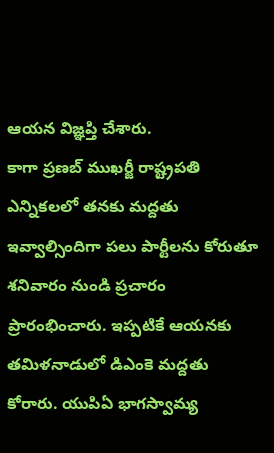ఆయన విజ్ఞప్తి చేశారు.
కాగా ప్రణబ్ ముఖర్జీ రాష్ట్రపతి ఎన్నికలలో తనకు మద్దతు ఇవ్వాల్సిందిగా పలు పార్టీలను కోరుతూ శనివారం నుండి ప్రచారం ప్రారంభించారు. ఇప్పటికే ఆయనకు తమిళనాడులో డిఎంకె మద్దతు కోరారు. యుపిఏ భాగస్వామ్య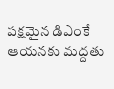పక్షమైన డిఎంకే ఆయనకు మద్దతు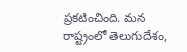ప్రకటించింది. మన రాష్ట్రంలో తెలుగుదేశం,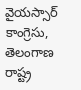వైయస్సార్ కాంగ్రెసు, తెలంగాణ రాష్ట్ర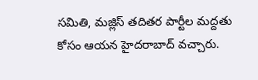సమితి, మజ్లిస్ తదితర పార్టీల మద్దతు కోసం ఆయన హైదరాబాద్ వచ్చారు.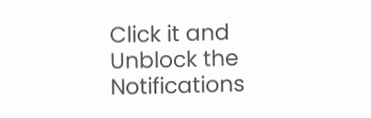Click it and Unblock the Notifications